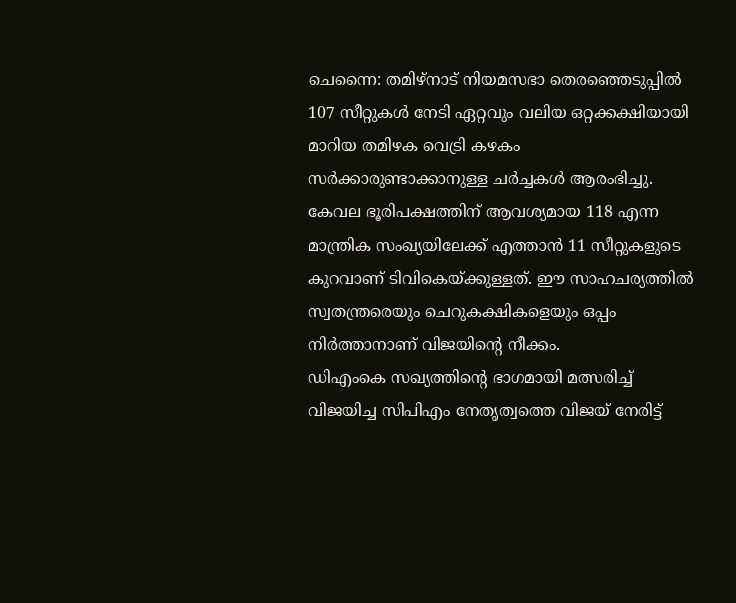ചെന്നൈ: തമിഴ്നാട് നിയമസഭാ തെരഞ്ഞെടുപ്പിൽ 107 സീറ്റുകൾ നേടി ഏറ്റവും വലിയ ഒറ്റക്കക്ഷിയായി മാറിയ തമിഴക വെട്രി കഴകം സർക്കാരുണ്ടാക്കാനുള്ള ചർച്ചകൾ ആരംഭിച്ചു. കേവല ഭൂരിപക്ഷത്തിന് ആവശ്യമായ 118 എന്ന മാന്ത്രിക സംഖ്യയിലേക്ക് എത്താൻ 11 സീറ്റുകളുടെ കുറവാണ് ടിവികെയ്ക്കുള്ളത്. ഈ സാഹചര്യത്തിൽ സ്വതന്ത്രരെയും ചെറുകക്ഷികളെയും ഒപ്പം നിർത്താനാണ് വിജയിന്റെ നീക്കം.
ഡിഎംകെ സഖ്യത്തിന്റെ ഭാഗമായി മത്സരിച്ച് വിജയിച്ച സിപിഎം നേതൃത്വത്തെ വിജയ് നേരിട്ട്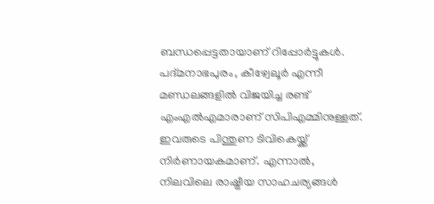ബന്ധപ്പെട്ടതായാണ് റിപ്പോർട്ടുകൾ. പദ്മനാഭപുരം, കീഴ്വേലൂർ എന്നീ മണ്ഡലങ്ങളിൽ വിജയിച്ച രണ്ട് എംഎൽഎമാരാണ് സിപിഎമ്മിനുള്ളത്. ഇവരുടെ പിന്തുണ ടിവികെയ്ക്ക് നിർണായകമാണ്. എന്നാൽ, നിലവിലെ രാഷ്ട്രീയ സാഹചര്യങ്ങൾ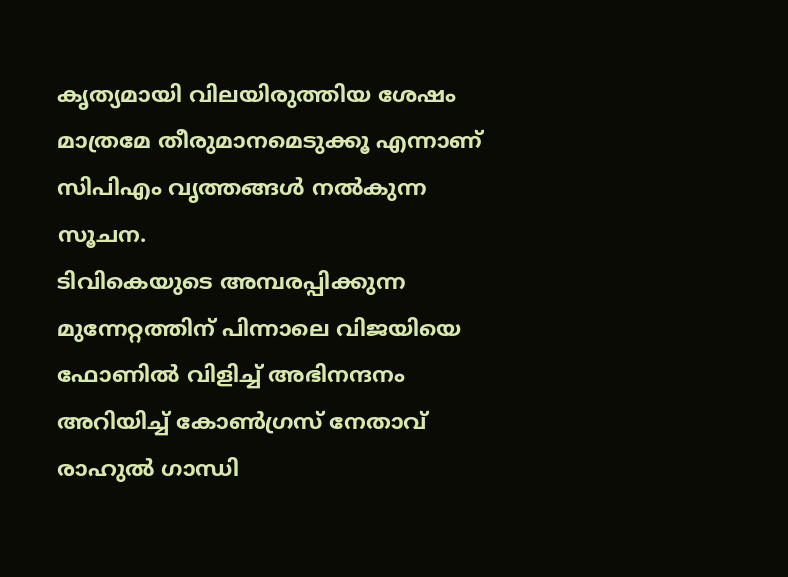കൃത്യമായി വിലയിരുത്തിയ ശേഷം മാത്രമേ തീരുമാനമെടുക്കൂ എന്നാണ് സിപിഎം വൃത്തങ്ങൾ നൽകുന്ന സൂചന.
ടിവികെയുടെ അമ്പരപ്പിക്കുന്ന മുന്നേറ്റത്തിന് പിന്നാലെ വിജയിയെ ഫോണിൽ വിളിച്ച് അഭിനന്ദനം അറിയിച്ച് കോൺഗ്രസ് നേതാവ് രാഹുൽ ഗാന്ധി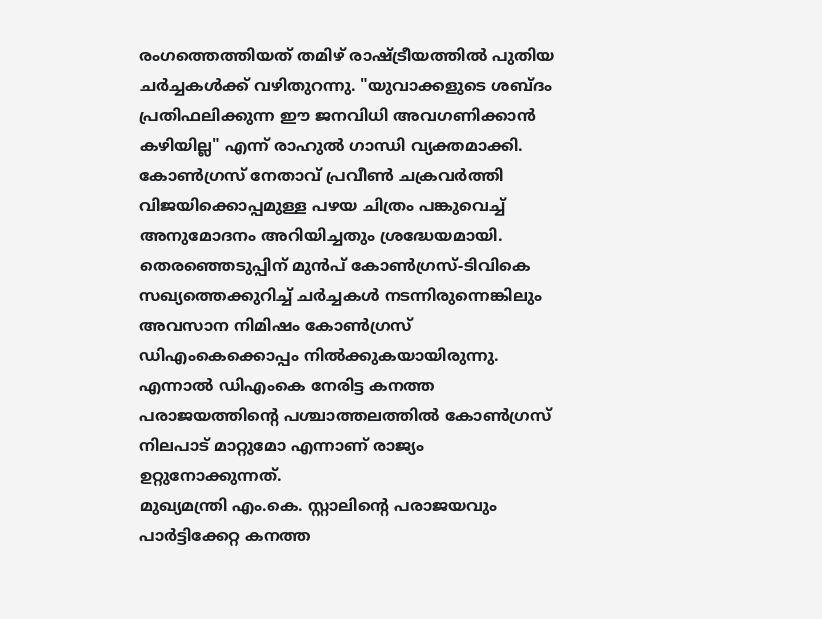രംഗത്തെത്തിയത് തമിഴ് രാഷ്ട്രീയത്തിൽ പുതിയ ചർച്ചകൾക്ക് വഴിതുറന്നു. "യുവാക്കളുടെ ശബ്ദം പ്രതിഫലിക്കുന്ന ഈ ജനവിധി അവഗണിക്കാൻ കഴിയില്ല" എന്ന് രാഹുൽ ഗാന്ധി വ്യക്തമാക്കി. കോൺഗ്രസ് നേതാവ് പ്രവീൺ ചക്രവർത്തി വിജയിക്കൊപ്പമുള്ള പഴയ ചിത്രം പങ്കുവെച്ച് അനുമോദനം അറിയിച്ചതും ശ്രദ്ധേയമായി.
തെരഞ്ഞെടുപ്പിന് മുൻപ് കോൺഗ്രസ്-ടിവികെ സഖ്യത്തെക്കുറിച്ച് ചർച്ചകൾ നടന്നിരുന്നെങ്കിലും അവസാന നിമിഷം കോൺഗ്രസ് ഡിഎംകെക്കൊപ്പം നിൽക്കുകയായിരുന്നു. എന്നാൽ ഡിഎംകെ നേരിട്ട കനത്ത പരാജയത്തിന്റെ പശ്ചാത്തലത്തിൽ കോൺഗ്രസ് നിലപാട് മാറ്റുമോ എന്നാണ് രാജ്യം ഉറ്റുനോക്കുന്നത്.
മുഖ്യമന്ത്രി എം.കെ. സ്റ്റാലിന്റെ പരാജയവും പാർട്ടിക്കേറ്റ കനത്ത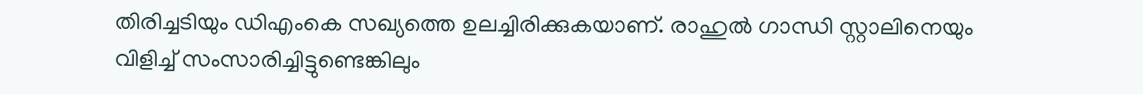തിരിച്ചടിയും ഡിഎംകെ സഖ്യത്തെ ഉലച്ചിരിക്കുകയാണ്. രാഹുൽ ഗാന്ധി സ്റ്റാലിനെയും വിളിച്ച് സംസാരിച്ചിട്ടുണ്ടെങ്കിലും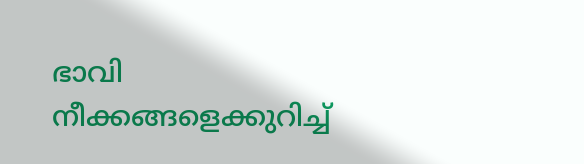ഭാവി നീക്കങ്ങളെക്കുറിച്ച്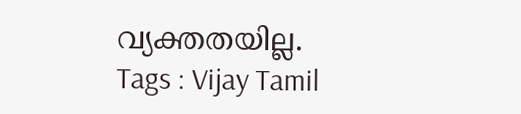വ്യക്തതയില്ല.
Tags : Vijay Tamil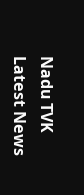Nadu TVK Latest News